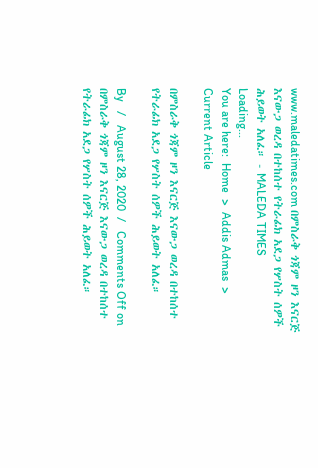www.maledatimes.com በምስራቅ ጎጃም ዞን እናርጅ እናውጋ ወረዳ በተከሰተ የትራፊክ አደጋ የሦስት ሰዎች ሕይወት አለፈ። - MALEDA TIMES
Loading...
You are here:  Home  >  Addis Admas  >  Current Article

በምስራቅ ጎጃም ዞን እናርጅ እናውጋ ወረዳ በተከሰተ የትራፊክ አደጋ የሦስት ሰዎች ሕይወት አለፈ።

By   /   August 28, 2020  /   Comments Off on በምስራቅ ጎጃም ዞን እናርጅ እናውጋ ወረዳ በተከሰተ የትራፊክ አደጋ የሦስት ሰዎች ሕይወት አለፈ።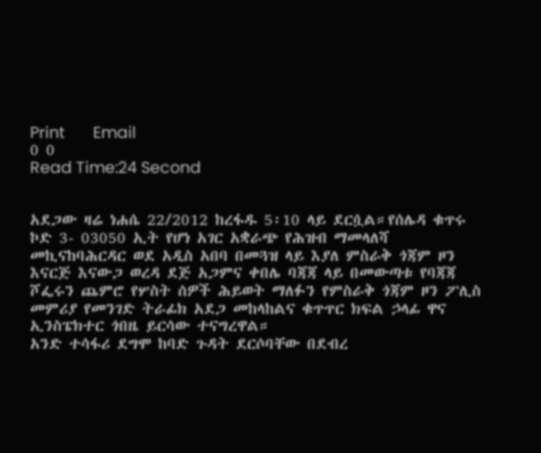Print       Email
0 0
Read Time:24 Second


አደጋው ዛሬ ነሐሴ 22/2012 ከረፋዱ 5፡10 ላይ ደርሷል።የሰሌዳ ቁጥሩ ኮድ 3- 03050 ኢት የሆነ አገር አቋራጭ የሕዝብ ማመላለሻ መኪናከባሕርዳር ወደ አዲስ አበባ በመጓዝ ላይ እያለ ምስራቅ ጎጃም ዞን እናርጅ እናውጋ ወረዳ ደጅ አጋምና ቀበሌ ባጃጃ ላይ በመውጣቱ የባጃጃ ሾፌሩን ጨምሮ የሦስት ሰዎች ሕይወት ማለፉን የምስራቅ ጎጃም ዞን ፖሊስ መምሪያ የመንገድ ትራፊክ አደጋ መከላከልና ቁጥጥር ክፍል ኃላፊ ዋና ኢንስፔክተር ጎበዜ ይርሳው ተናግረዋል።
አንድ ተሳፋሪ ደግሞ ከባድ ጉዳት ደርሶባቸው በደብረ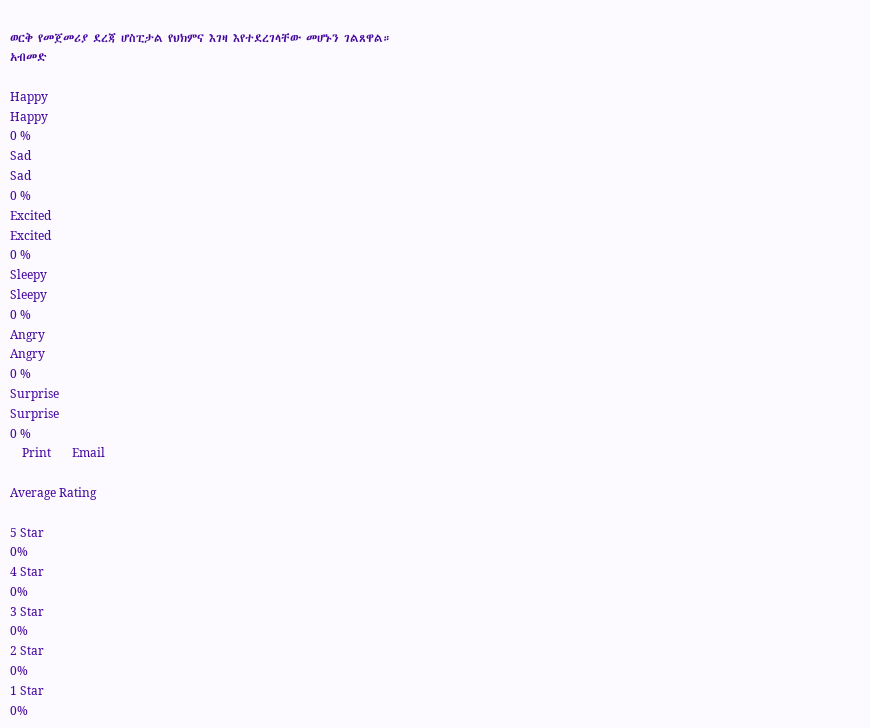ወርቅ የመጀመሪያ ደረጃ ሆስፒታል የህክምና እገዛ እየተደረገላቸው መሆኑን ገልጸዋል።
አብመድ

Happy
Happy
0 %
Sad
Sad
0 %
Excited
Excited
0 %
Sleepy
Sleepy
0 %
Angry
Angry
0 %
Surprise
Surprise
0 %
    Print       Email

Average Rating

5 Star
0%
4 Star
0%
3 Star
0%
2 Star
0%
1 Star
0%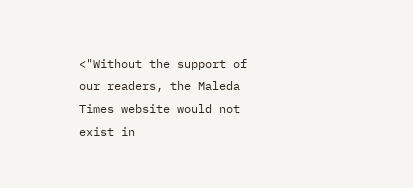<"Without the support of our readers, the Maleda Times website would not exist in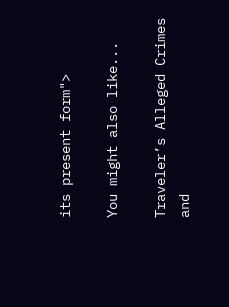its present form">

You might also like...

Traveler’s Alleged Crimes and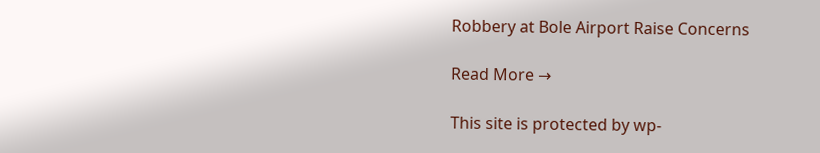Robbery at Bole Airport Raise Concerns

Read More →

This site is protected by wp-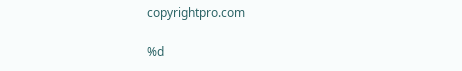copyrightpro.com

%d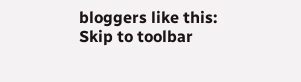bloggers like this:
Skip to toolbar